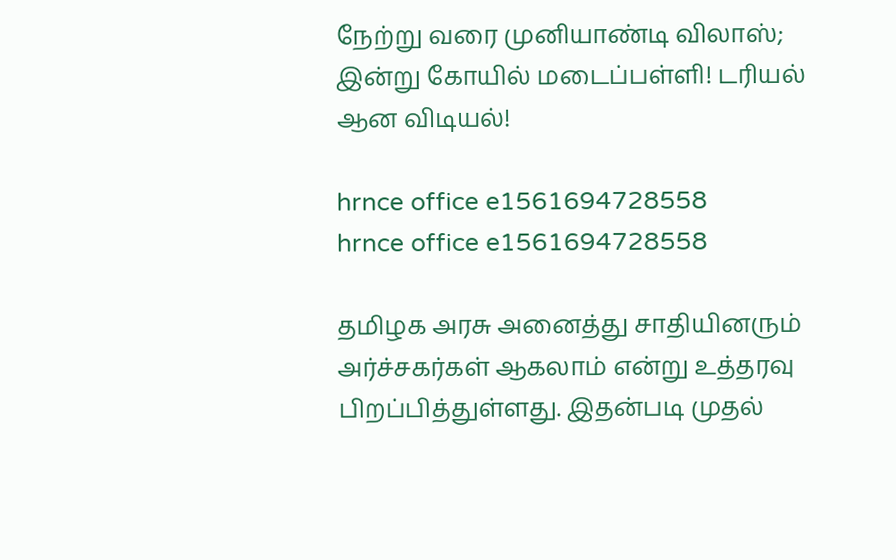நேற்று வரை முனியாண்டி விலாஸ்; இன்று கோயில் மடைப்பள்ளி! டரியல் ஆன விடியல்!

hrnce office e1561694728558
hrnce office e1561694728558

தமிழக அரசு அனைத்து சாதியினரும் அர்ச்சகர்கள் ஆகலாம் என்று உத்தரவு பிறப்பித்துள்ளது. இதன்படி முதல்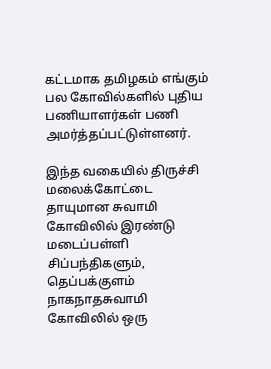கட்டமாக தமிழகம் எங்கும் பல கோவில்களில் புதிய பணியாளர்கள் பணி அமர்த்தப்பட்டுள்ளனர்.

இந்த வகையில் திருச்சி மலைக்கோட்டை தாயுமான சுவாமி கோவிலில் இரண்டு மடைப்பள்ளி சிப்பந்திகளும், தெப்பக்குளம் நாகநாதசுவாமி கோவிலில் ஒரு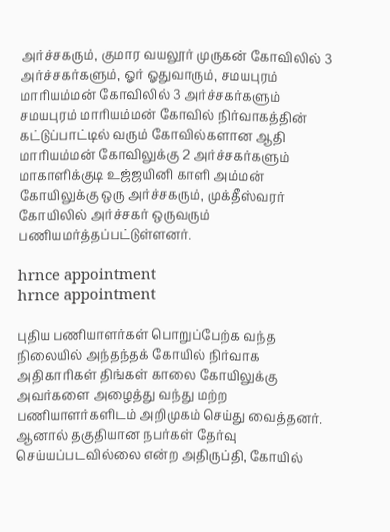அர்ச்சகரும், குமார வயலூர் முருகன் கோவிலில் 3 அர்ச்சகர்களும், ஓர் ஓதுவாரும், சமயபுரம் மாரியம்மன் கோவிலில் 3 அர்ச்சகர்களும் சமயபுரம் மாரியம்மன் கோவில் நிர்வாகத்தின் கட்டுப்பாட்டில் வரும் கோவில்களான ஆதி மாரியம்மன் கோவிலுக்கு 2 அர்ச்சகர்களும் மாகாளிக்குடி உஜ்ஜயினி காளி அம்மன் கோயிலுக்கு ஒரு அர்ச்சகரும், முக்தீஸ்வரர் கோயிலில் அர்ச்சகர் ஒருவரும் பணியமர்த்தப்பட்டுள்ளனர்.

hrnce appointment
hrnce appointment

புதிய பணியாளர்கள் பொறுப்பேற்க வந்த நிலையில் அந்தந்தக் கோயில் நிர்வாக அதிகாரிகள் திங்கள் காலை கோயிலுக்கு அவர்களை அழைத்து வந்து மற்ற பணியாளர்களிடம் அறிமுகம் செய்து வைத்தனர். ஆனால் தகுதியான நபர்கள் தேர்வு செய்யப்படவில்லை என்ற அதிருப்தி, கோயில்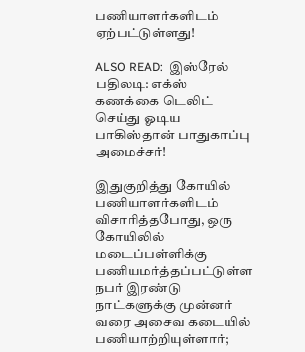பணியாளர்களிடம் ஏற்பட்டுள்ளது!

ALSO READ:  இஸ்ரேல் பதிலடி: எக்ஸ் கணக்கை டெலிட் செய்து ஓடிய பாகிஸ்தான் பாதுகாப்பு அமைச்சர்!

இதுகுறித்து கோயில் பணியாளர்களிடம் விசாரித்தபோது, ஒரு கோயிலில் மடைப்பள்ளிக்கு பணியமர்த்தப்பட்டுள்ள நபர் இரண்டு நாட்களுக்கு முன்னர் வரை அசைவ கடையில் பணியாற்றியுள்ளார்;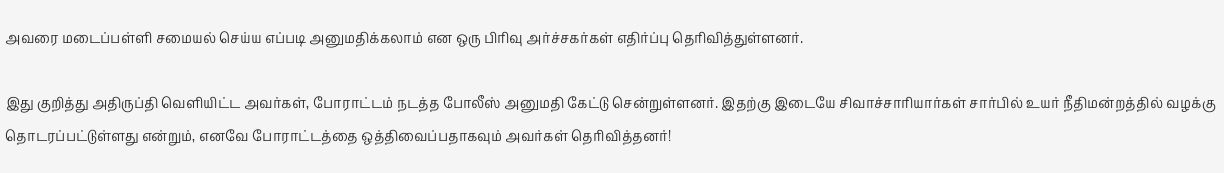அவரை மடைப்பள்ளி சமையல் செய்ய எப்படி அனுமதிக்கலாம் என ஒரு பிரிவு அர்ச்சகர்கள் எதிர்ப்பு தெரிவித்துள்ளனர்.

இது குறித்து அதிருப்தி வெளியிட்ட அவர்கள், போராட்டம் நடத்த போலீஸ் அனுமதி கேட்டு சென்றுள்ளனர். இதற்கு இடையே சிவாச்சாரியார்கள் சார்பில் உயர் நீதிமன்றத்தில் வழக்கு தொடரப்பட்டுள்ளது என்றும், எனவே போராட்டத்தை ஒத்திவைப்பதாகவும் அவர்கள் தெரிவித்தனர்!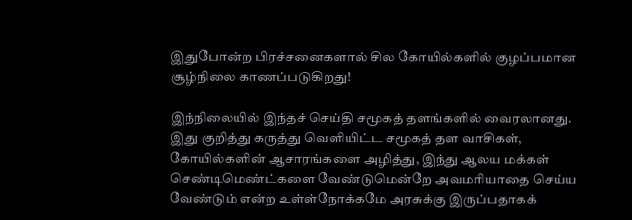இதுபோன்ற பிரச்சனைகளால் சில கோயில்களில் குழப்பமான சூழ்நிலை காணப்படுகிறது!

இந்நிலையில் இந்தச் செய்தி சமூகத் தளங்களில் வைரலானது. இது குறித்து கருத்து வெளியிட்ட சமூகத் தள வாசிகள், கோயில்களின் ஆசாரங்களை அழித்து, இந்து ஆலய மக்கள் செண்டிமெண்ட்களை வேண்டுமென்றே அவமரியாதை செய்ய வேண்டும் என்ற உள்ள்நோக்கமே அரசுக்கு இருப்பதாகக்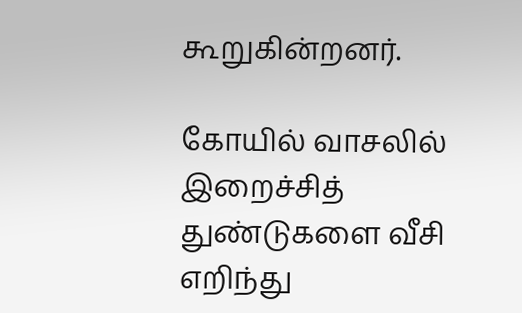கூறுகின்றனர்.

கோயில் வாசலில் இறைச்சித் துண்டுகளை வீசி எறிந்து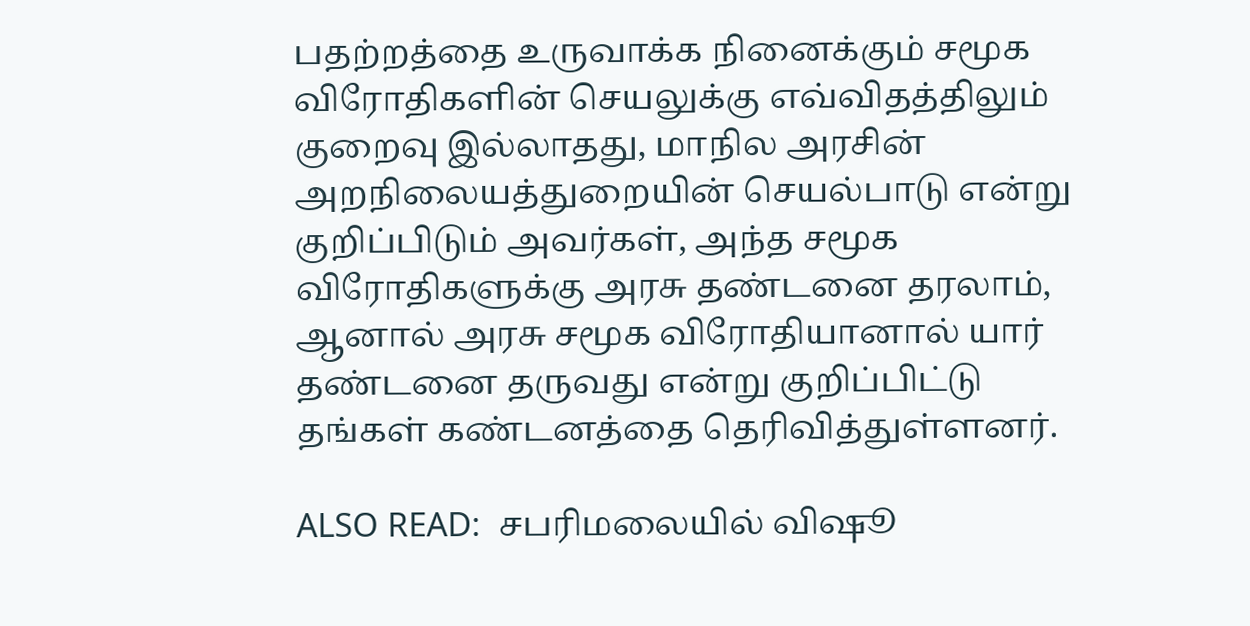பதற்றத்தை உருவாக்க நினைக்கும் சமூக விரோதிகளின் செயலுக்கு எவ்விதத்திலும் குறைவு இல்லாதது, மாநில அரசின் அறநிலையத்துறையின் செயல்பாடு என்று குறிப்பிடும் அவர்கள், அந்த சமூக விரோதிகளுக்கு அரசு தண்டனை தரலாம், ஆனால் அரசு சமூக விரோதியானால் யார் தண்டனை தருவது என்று குறிப்பிட்டு தங்கள் கண்டனத்தை தெரிவித்துள்ளனர்.

ALSO READ:  சபரிமலையில் விஷூ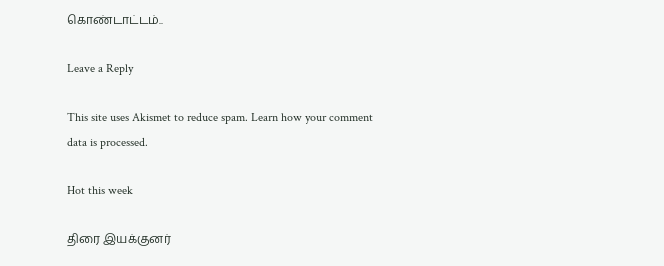கொண்டாட்டம்..

Leave a Reply

This site uses Akismet to reduce spam. Learn how your comment data is processed.

Hot this week

திரை இயக்குனர்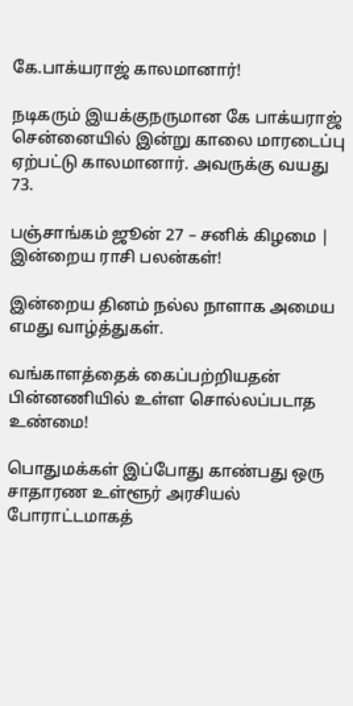கே.பாக்யராஜ் காலமானார்!

நடிகரும் இயக்குநருமான கே பாக்யராஜ் சென்னையில் இன்று காலை மாரடைப்பு ஏற்பட்டு காலமானார். அவருக்கு வயது 73.

பஞ்சாங்கம் ஜூன் 27 – சனிக் கிழமை | இன்றைய ராசி பலன்கள்!

இன்றைய தினம் நல்ல நாளாக அமைய எமது வாழ்த்துகள்.

வங்காளத்தைக் கைப்பற்றியதன் பின்னணியில் உள்ள சொல்லப்படாத உண்மை!

பொதுமக்கள் இப்போது காண்பது ஒரு சாதாரண உள்ளூர் அரசியல் போராட்டமாகத்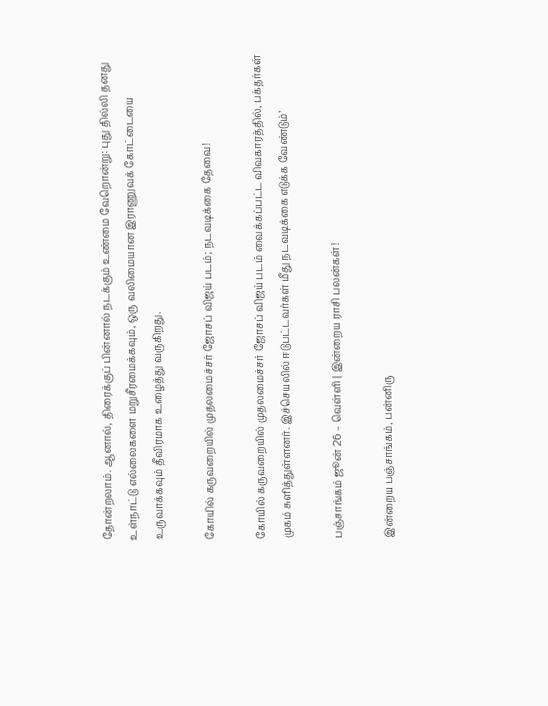தோன்றலாம். ஆனால், திரைக்குப் பின்னால் நடக்கும் உண்மை வேறொன்று: புது தில்லி தனது உள்நாட்டு எல்லைகளை மறுசீரமைக்கவும், ஒரு வலிமையான இராணுவக் கோட்டையை உருவாக்கவும் தீவிரமாக உழைத்து வருகிறது.

கோயில் கருவறையில் முதலமைச்சர் ஜோசப் விஜய் படம்; நடவடிக்கை தேவை!

கோயில் கருவறையில் முதலமைச்சர் ஜோசப் விஜய் படம் வைக்கப்பட்ட விவகாரத்தில், பக்தர்கள் முகம் சுளித்துள்ளனர். இச்செயலில் ஈடுபட்டவர்கள் மீது நடவடிக்கை எடுக்க வேண்டும்’

பஞ்சாங்கம் ஜூன் 26 – வெள்ளி | இன்றைய ராசி பலன்கள்!

இன்றைய பஞ்சாங்கம், பன்னிரு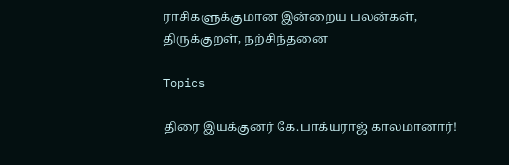ராசிகளுக்குமான இன்றைய பலன்கள், திருக்குறள், நற்சிந்தனை

Topics

திரை இயக்குனர் கே.பாக்யராஜ் காலமானார்!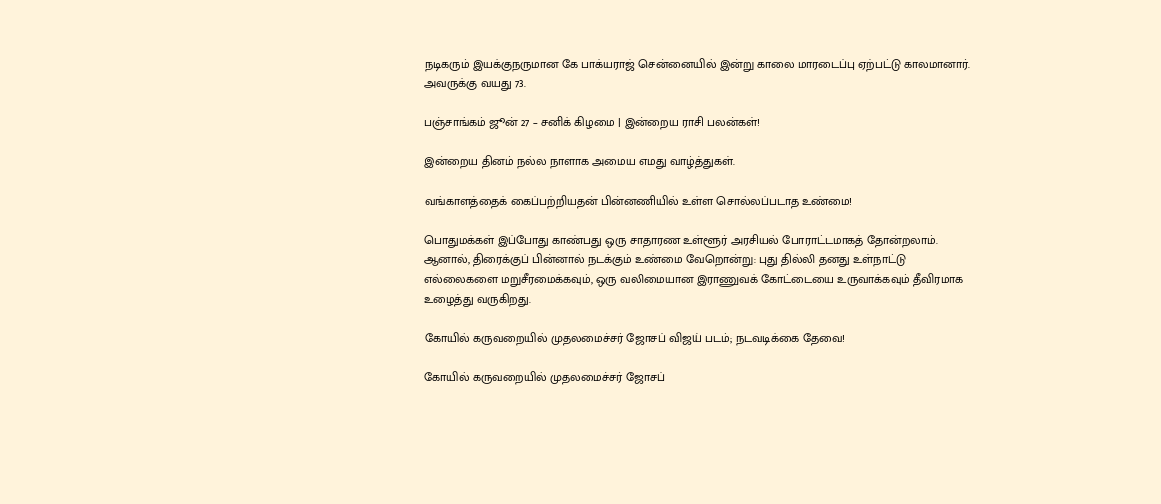நடிகரும் இயக்குநருமான கே பாக்யராஜ் சென்னையில் இன்று காலை மாரடைப்பு ஏற்பட்டு காலமானார். அவருக்கு வயது 73.

பஞ்சாங்கம் ஜூன் 27 – சனிக் கிழமை | இன்றைய ராசி பலன்கள்!

இன்றைய தினம் நல்ல நாளாக அமைய எமது வாழ்த்துகள்.

வங்காளத்தைக் கைப்பற்றியதன் பின்னணியில் உள்ள சொல்லப்படாத உண்மை!

பொதுமக்கள் இப்போது காண்பது ஒரு சாதாரண உள்ளூர் அரசியல் போராட்டமாகத் தோன்றலாம். ஆனால், திரைக்குப் பின்னால் நடக்கும் உண்மை வேறொன்று: புது தில்லி தனது உள்நாட்டு எல்லைகளை மறுசீரமைக்கவும், ஒரு வலிமையான இராணுவக் கோட்டையை உருவாக்கவும் தீவிரமாக உழைத்து வருகிறது.

கோயில் கருவறையில் முதலமைச்சர் ஜோசப் விஜய் படம்; நடவடிக்கை தேவை!

கோயில் கருவறையில் முதலமைச்சர் ஜோசப்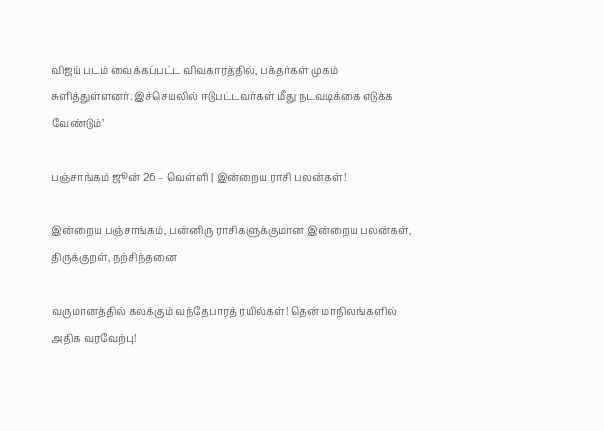விஜய் படம் வைக்கப்பட்ட விவகாரத்தில், பக்தர்கள் முகம் சுளித்துள்ளனர். இச்செயலில் ஈடுபட்டவர்கள் மீது நடவடிக்கை எடுக்க வேண்டும்’

பஞ்சாங்கம் ஜூன் 26 – வெள்ளி | இன்றைய ராசி பலன்கள்!

இன்றைய பஞ்சாங்கம், பன்னிரு ராசிகளுக்குமான இன்றைய பலன்கள், திருக்குறள், நற்சிந்தனை

வருமானத்தில் கலக்கும் வந்தேபாரத் ரயில்கள்! தென் மாநிலங்களில் அதிக வரவேற்பு!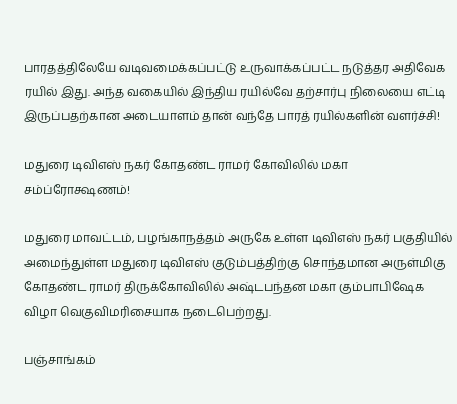பாரதத்திலேயே வடிவமைக்கப்பட்டு உருவாக்கப்பட்ட நடுத்தர அதிவேக ரயில் இது. அந்த வகையில் இந்திய ரயில்வே தற்சார்பு நிலையை எட்டி இருப்பதற்கான அடையாளம் தான் வந்தே பாரத் ரயில்களின் வளர்ச்சி!

மதுரை டிவிஎஸ் நகர் கோதண்ட ராமர் கோவிலில் மகா சம்ப்ரோக்ஷணம்!

மதுரை மாவட்டம், பழங்காநத்தம் அருகே உள்ள டிவிஎஸ் நகர் பகுதியில் அமைந்துள்ள மதுரை டிவிஎஸ் குடும்பத்திற்கு சொந்தமான அருள்மிகு கோதண்ட ராமர் திருக்கோவிலில் அஷ்டபந்தன மகா கும்பாபிஷேக விழா வெகுவிமரிசையாக நடைபெற்றது.

பஞ்சாங்கம்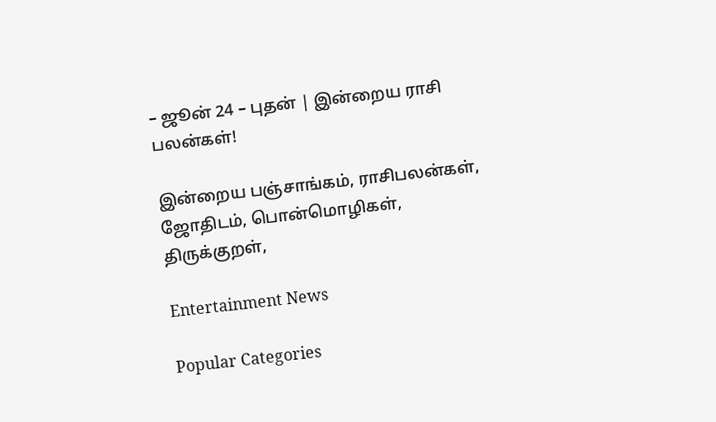– ஜூன் 24 – புதன் | இன்றைய ராசி பலன்கள்!

இன்றைய பஞ்சாங்கம், ராசிபலன்கள், ஜோதிடம், பொன்மொழிகள், திருக்குறள்,

Entertainment News

Popular Categories